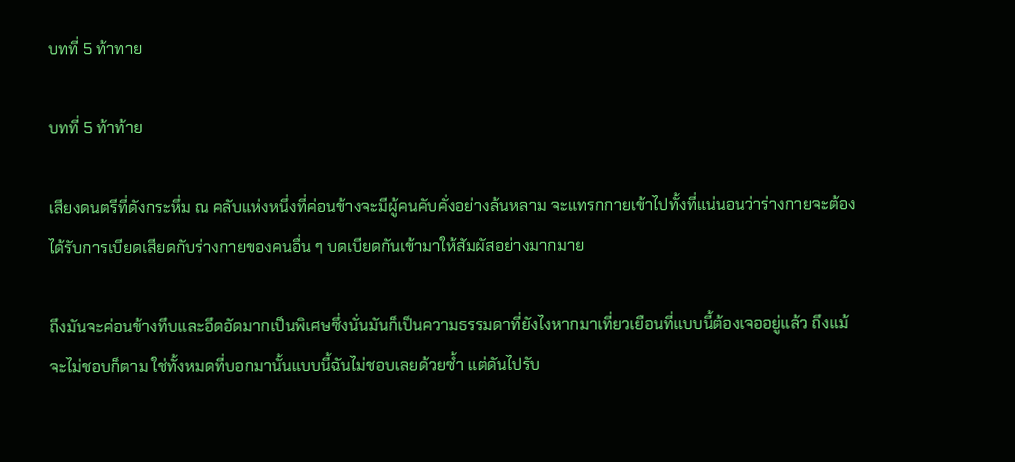บทที่ 5 ท้าทาย

บทที่ 5 ท้าท้าย

เสียงดนตรีที่ดังกระหึ่ม ณ คลับแห่งหนึ่งที่ค่อนข้างจะมีผู้คนคับคั่งอย่างล้นหลาม จะแทรกกายเข้าไปทั้งที่แน่นอนว่าร่างกายจะต้องได้รับการเบียดเสียดกับร่างกายของคนอื่น ๆ บดเบียดกันเข้ามาให้สัมผัสอย่างมากมาย

ถึงมันจะค่อนข้างทึบและอึดอัดมากเป็นพิเศษซึ่งนั่นมันก็เป็นความธรรมดาที่ยังไงหากมาเที่ยวเยือนที่แบบนี้ต้องเจออยู่แล้ว ถึงแม้จะไม่ชอบก็ตาม ใช่ทั้งหมดที่บอกมานั้นแบบนี้ฉันไม่ชอบเลยด้วยซ้ำ แต่ดันไปรับ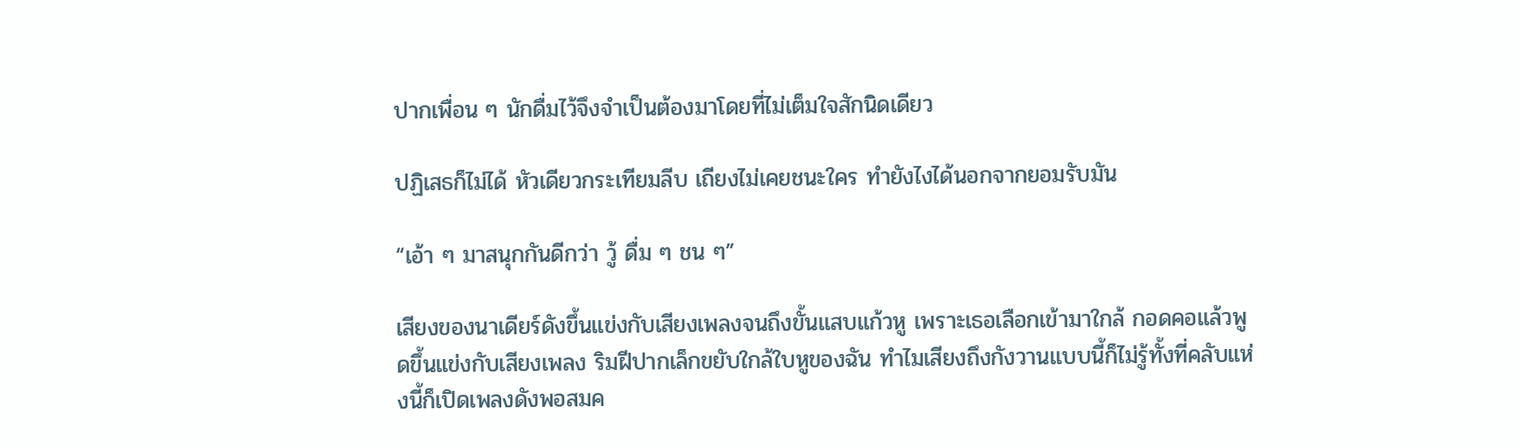ปากเพื่อน ๆ นักดื่มไว้จึงจำเป็นต้องมาโดยที่ไม่เต็มใจสักนิดเดียว

ปฏิเสธก็ไม่ได้ หัวเดียวกระเทียมลีบ เถียงไม่เคยชนะใคร ทำยังไงได้นอกจากยอมรับมัน

“เอ้า ๆ มาสนุกกันดีกว่า วู้ ดื่ม ๆ ชน ๆ”

เสียงของนาเดียร์ดังขึ้นแข่งกับเสียงเพลงจนถึงขั้นแสบแก้วหู เพราะเธอเลือกเข้ามาใกล้ กอดคอแล้วพูดขึ้นแข่งกับเสียงเพลง ริมฝีปากเล็กขยับใกล้ใบหูของฉัน ทำไมเสียงถึงกังวานแบบนี้ก็ไม่รู้ทั้งที่คลับแห่งนี้ก็เปิดเพลงดังพอสมค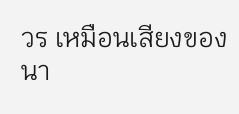วร เหมือนเสียงของนา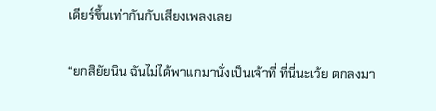เดียร์ขึ้นเท่ากันกับเสียงเพลงเลย

“ยกสิยัยนิน ฉันไม่ได้พาแกมานั่งเป็นเจ้าที่ ที่นี่นะเว้ย ตกลงมา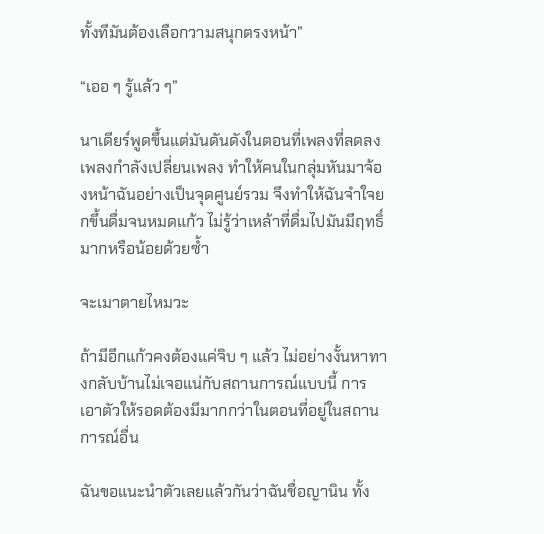ทั้งทีมันต้องเลือกวามสนุกตรงหน้า”

“เออ ๆ รู้แล้ว ๆ”

นาเดียร์พูดขึ้นแต่มันดันดังในตอนที่เพลงที่ลดลงเพลงกำลังเปลี่ยนเพลง ทำให้คนในกลุ่มหันมาจ้องหน้าฉันอย่างเป็นจุดศูนย์รวม จึงทำให้ฉันจำใจยกขึ้นดื่มจนหมดแก้ว ไม่รู้ว่าเหล้าที่ดื่มไปมันมีฤทธิ์มากหรือน้อยด้วยซ้ำ

จะเมาตายไหมวะ

ถ้ามีอีกแก้วคงต้องแค่จิบ ๆ แล้ว ไม่อย่างงั้นหาทางกลับบ้านไม่เจอแน่กับสถานการณ์แบบนี้ การเอาตัวให้รอดต้องมีมากกว่าในตอนที่อยู่ในสถานการณ์อื่น

ฉันขอแนะนำตัวเลยแล้วกันว่าฉันชื่อญานิน ทั้ง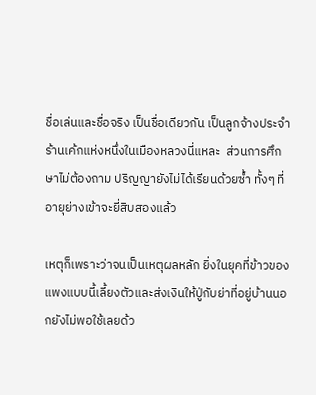ชื่อเล่นและชื่อจริง เป็นชื่อเดียวกัน เป็นลูกจ้างประจำร้านเค้กแห่งหนึ่งในเมืองหลวงนี่แหละ  ส่วนการศึกษาไม่ต้องถาม ปริญญายังไม่ได้เรียนด้วยซ้ำ ทั้งๆ ที่อายุย่างเข้าจะยี่สิบสองแล้ว

เหตุก็เพราะว่าจนเป็นเหตุผลหลัก ยิ่งในยุคที่ข้าวของแพงแบบนี้เลี้ยงตัวและส่งเงินให้ปู่กับย่าที่อยู่บ้านนอกยังไม่พอใช้เลยด้ว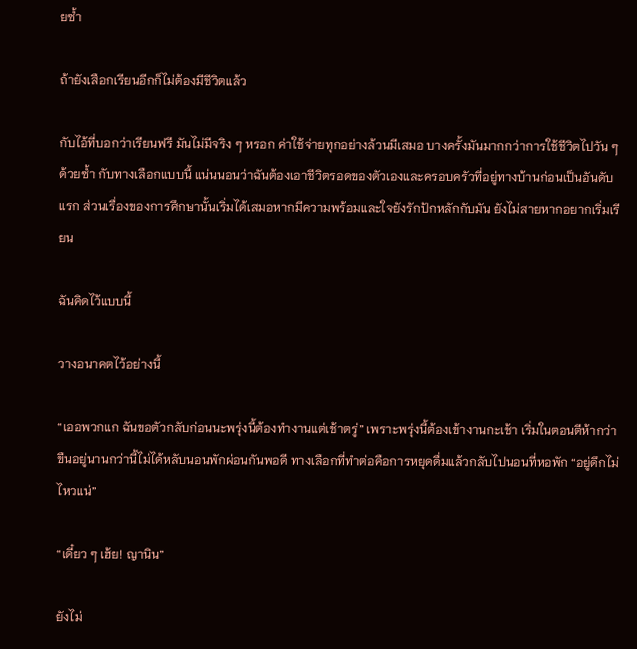ยซ้ำ

ถ้ายังเสือกเรียนอีกก็ไม่ต้องมีชีวิตแล้ว

กับไอ้ที่บอกว่าเรียนฟรี มันไม่มีจริง ๆ หรอก ค่าใช้จ่ายทุกอย่างล้วนมีเสมอ บางครั้งมันมากกว่าการใช้ชีวิตไปวัน ๆ ด้วยซ้ำ กับทางเลือกแบบนี้ แน่นนอนว่าฉันต้องเอาชีวิตรอดของตัวเองและครอบครัวที่อยู่ทางบ้านก่อนเป็นอันดับแรก ส่วนเรื่องของการศึกษานั้นเริ่มได้เสมอหากมีความพร้อมและใจยังรักปักหลักกับมัน ยังไม่สายหากอยากเริ่มเรียน

ฉันคิดไว้แบบนี้

วางอนาคตไว้อย่างนี้

“เออพวกแก ฉันขอตัวกลับก่อนนะพรุ่งนี้ต้องทำงานแต่เช้าตรู่” เพราะพรุ่งนี้ต้องเข้างานกะเช้า เริ่มในตอนตีห้ากว่าขืนอยู่นานกว่านี้ไม่ได้หลับนอนพักผ่อนกันพอดี ทางเลือกที่ทำต่อคือการหยุดดื่มแล้วกลับไปนอนที่หอพัก “อยู่ดึกไม่ไหวแน่”

“เดี๋ยว ๆ เฮ้ย! ญานิน”

ยังไม่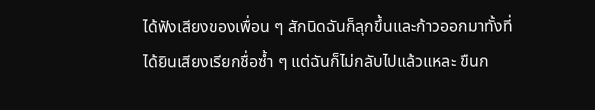ได้ฟังเสียงของเพื่อน ๆ สักนิดฉันก็ลุกขึ้นและก้าวออกมาทั้งที่ได้ยินเสียงเรียกชื่อซ้ำ ๆ แต่ฉันก็ไม่กลับไปแล้วแหละ ขืนก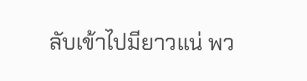ลับเข้าไปมียาวแน่ พว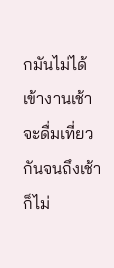กมันไม่ได้เข้างานเช้า จะดื่มเที่ยวกันจนถึงเช้าก็ไม่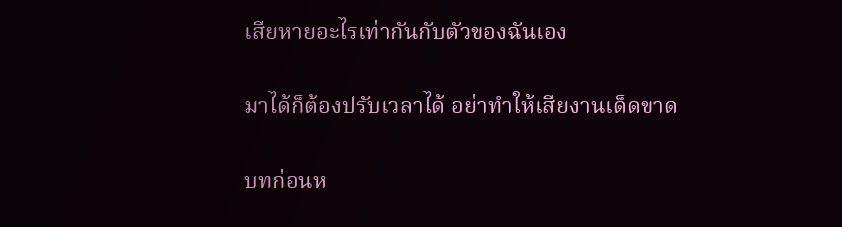เสียหายอะไรเท่ากันกับตัวของฉันเอง

มาได้ก็ต้องปรับเวลาได้ อย่าทำให้เสียงานเด็ดขาด

บทก่อนห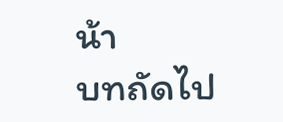น้า
บทถัดไป